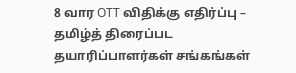8 வார OTT விதிக்கு எதிர்ப்பு – தமிழ்த் திரைப்பட தயாரிப்பாளர்கள் சங்கங்கள்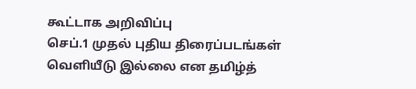கூட்டாக அறிவிப்பு
செப்.1 முதல் புதிய திரைப்படங்கள் வெளியீடு இல்லை என தமிழ்த்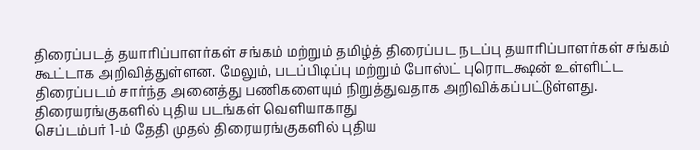திரைப்படத் தயாரிப்பாளர்கள் சங்கம் மற்றும் தமிழ்த் திரைப்பட நடப்பு தயாரிப்பாளர்கள் சங்கம் கூட்டாக அறிவித்துள்ளன. மேலும், படப்பிடிப்பு மற்றும் போஸ்ட் புரொடக்ஷன் உள்ளிட்ட திரைப்படம் சார்ந்த அனைத்து பணிகளையும் நிறுத்துவதாக அறிவிக்கப்பட்டுள்ளது.
திரையரங்குகளில் புதிய படங்கள் வெளியாகாது
செப்டம்பர் 1-ம் தேதி முதல் திரையரங்குகளில் புதிய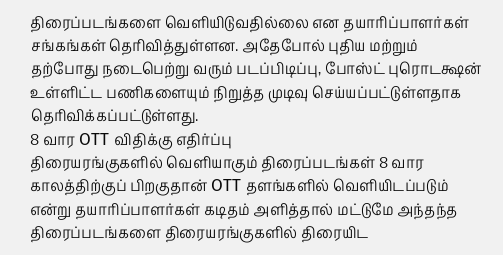திரைப்படங்களை வெளியிடுவதில்லை என தயாரிப்பாளர்கள் சங்கங்கள் தெரிவித்துள்ளன. அதேபோல் புதிய மற்றும் தற்போது நடைபெற்று வரும் படப்பிடிப்பு, போஸ்ட் புரொடக்ஷன் உள்ளிட்ட பணிகளையும் நிறுத்த முடிவு செய்யப்பட்டுள்ளதாக தெரிவிக்கப்பட்டுள்ளது.
8 வார OTT விதிக்கு எதிர்ப்பு
திரையரங்குகளில் வெளியாகும் திரைப்படங்கள் 8 வார காலத்திற்குப் பிறகுதான் OTT தளங்களில் வெளியிடப்படும் என்று தயாரிப்பாளர்கள் கடிதம் அளித்தால் மட்டுமே அந்தந்த திரைப்படங்களை திரையரங்குகளில் திரையிட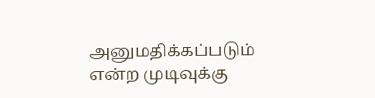அனுமதிக்கப்படும் என்ற முடிவுக்கு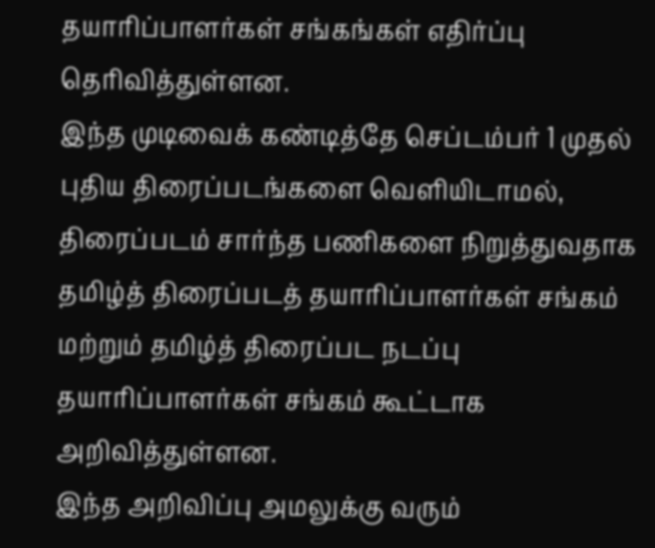தயாரிப்பாளர்கள் சங்கங்கள் எதிர்ப்பு தெரிவித்துள்ளன.
இந்த முடிவைக் கண்டித்தே செப்டம்பர் 1 முதல் புதிய திரைப்படங்களை வெளியிடாமல், திரைப்படம் சார்ந்த பணிகளை நிறுத்துவதாக தமிழ்த் திரைப்படத் தயாரிப்பாளர்கள் சங்கம் மற்றும் தமிழ்த் திரைப்பட நடப்பு தயாரிப்பாளர்கள் சங்கம் கூட்டாக அறிவித்துள்ளன.
இந்த அறிவிப்பு அமலுக்கு வரும்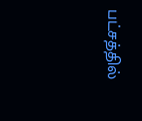பட்சத்தில்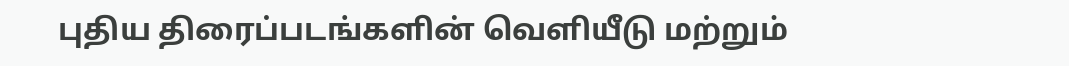புதிய திரைப்படங்களின் வெளியீடு மற்றும்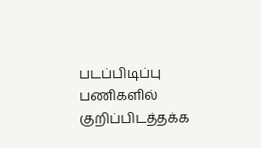படப்பிடிப்பு பணிகளில் குறிப்பிடத்தக்க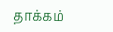தாக்கம்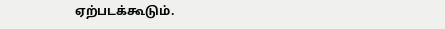ஏற்படக்கூடும்.